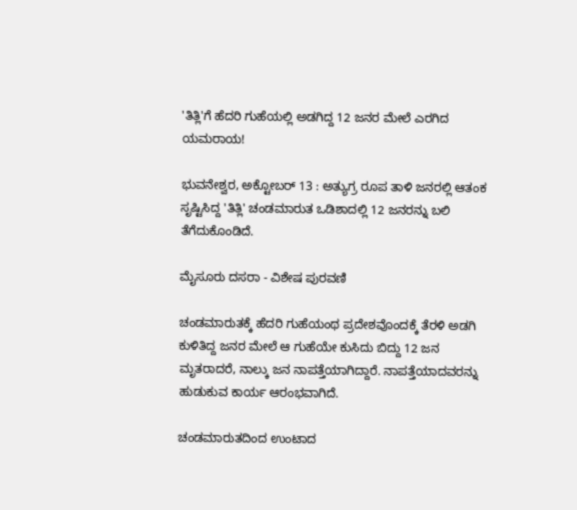'ತಿತ್ಲಿ'ಗೆ ಹೆದರಿ ಗುಹೆಯಲ್ಲಿ ಅಡಗಿದ್ದ 12 ಜನರ ಮೇಲೆ ಎರಗಿದ ಯಮರಾಯ!

ಭುವನೇಶ್ವರ, ಅಕ್ಟೋಬರ್ 13 : ಅತ್ಯುಗ್ರ ರೂಪ ತಾಳಿ ಜನರಲ್ಲಿ ಆತಂಕ ಸೃಷ್ಟಿಸಿದ್ದ 'ತಿತ್ಲಿ' ಚಂಡಮಾರುತ ಒಡಿಶಾದಲ್ಲಿ 12 ಜನರನ್ನು ಬಲಿ ತೆಗೆದುಕೊಂಡಿದೆ.

ಮೈಸೂರು ದಸರಾ - ವಿಶೇಷ ಪುರವಣಿ

ಚಂಡಮಾರುತಕ್ಕೆ ಹೆದರಿ ಗುಹೆಯಂಥ ಪ್ರದೇಶವೊಂದಕ್ಕೆ ತೆರಳಿ ಅಡಗಿ ಕುಳಿತಿದ್ದ ಜನರ ಮೇಲೆ ಆ ಗುಹೆಯೇ ಕುಸಿದು ಬಿದ್ದು 12 ಜನ ಮೃತರಾದರೆ, ನಾಲ್ಕು ಜನ ನಾಪತ್ತೆಯಾಗಿದ್ದಾರೆ. ನಾಪತ್ತೆಯಾದವರನ್ನು ಹುಡುಕುವ ಕಾರ್ಯ ಆರಂಭವಾಗಿದೆ.

ಚಂಡಮಾರುತದಿಂದ ಉಂಟಾದ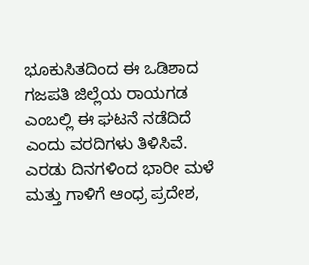ಭೂಕುಸಿತದಿಂದ ಈ ಒಡಿಶಾದ ಗಜಪತಿ ಜಿಲ್ಲೆಯ ರಾಯಗಡ ಎಂಬಲ್ಲಿ ಈ ಘಟನೆ ನಡೆದಿದೆ ಎಂದು ವರದಿಗಳು ತಿಳಿಸಿವೆ. ಎರಡು ದಿನಗಳಿಂದ ಭಾರೀ ಮಳೆ ಮತ್ತು ಗಾಳಿಗೆ ಆಂಧ್ರ ಪ್ರದೇಶ,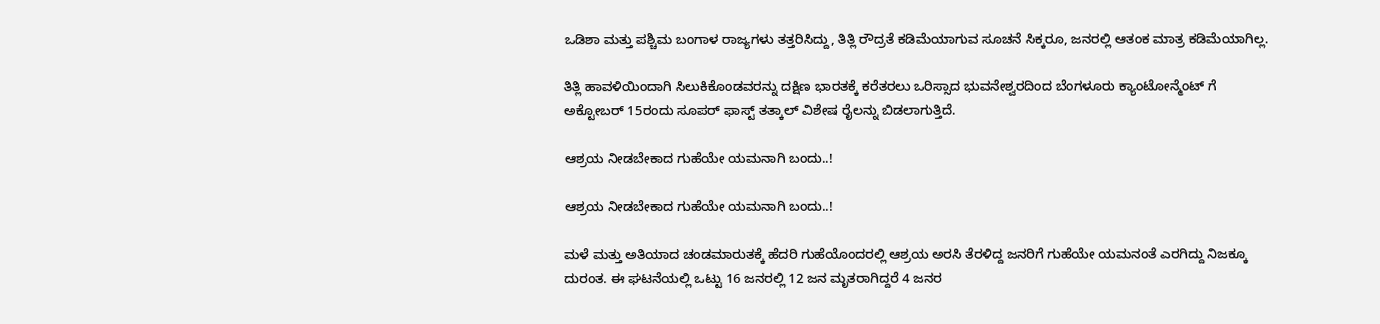ಒಡಿಶಾ ಮತ್ತು ಪಶ್ಚಿಮ ಬಂಗಾಳ ರಾಜ್ಯಗಳು ತತ್ತರಿಸಿದ್ದು, ತಿತ್ಲಿ ರೌದ್ರತೆ ಕಡಿಮೆಯಾಗುವ ಸೂಚನೆ ಸಿಕ್ಕರೂ, ಜನರಲ್ಲಿ ಆತಂಕ ಮಾತ್ರ ಕಡಿಮೆಯಾಗಿಲ್ಲ.

ತಿತ್ಲಿ ಹಾವಳಿಯಿಂದಾಗಿ ಸಿಲುಕಿಕೊಂಡವರನ್ನು ದಕ್ಷಿಣ ಭಾರತಕ್ಕೆ ಕರೆತರಲು ಒರಿಸ್ಸಾದ ಭುವನೇಶ್ವರದಿಂದ ಬೆಂಗಳೂರು ಕ್ಯಾಂಟೋನ್ಮೆಂಟ್ ಗೆ ಅಕ್ಟೋಬರ್ 15ರಂದು ಸೂಪರ್ ಫಾಸ್ಟ್ ತತ್ಕಾಲ್ ವಿಶೇಷ ರೈಲನ್ನು ಬಿಡಲಾಗುತ್ತಿದೆ.

ಆಶ್ರಯ ನೀಡಬೇಕಾದ ಗುಹೆಯೇ ಯಮನಾಗಿ ಬಂದು..!

ಆಶ್ರಯ ನೀಡಬೇಕಾದ ಗುಹೆಯೇ ಯಮನಾಗಿ ಬಂದು..!

ಮಳೆ ಮತ್ತು ಅತಿಯಾದ ಚಂಡಮಾರುತಕ್ಕೆ ಹೆದರಿ ಗುಹೆಯೊಂದರಲ್ಲಿ ಆಶ್ರಯ ಅರಸಿ ತೆರಳಿದ್ದ ಜನರಿಗೆ ಗುಹೆಯೇ ಯಮನಂತೆ ಎರಗಿದ್ದು ನಿಜಕ್ಕೂ ದುರಂತ. ಈ ಘಟನೆಯಲ್ಲಿ ಒಟ್ಟು 16 ಜನರಲ್ಲಿ 12 ಜನ ಮೃತರಾಗಿದ್ದರೆ 4 ಜನರ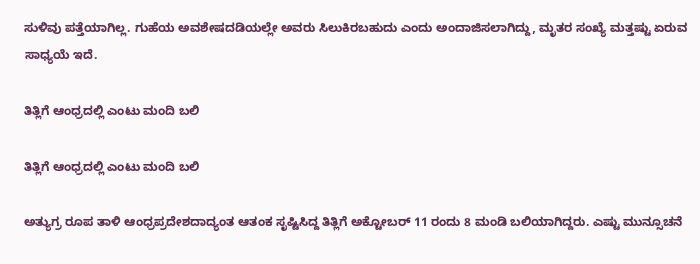ಸುಳಿವು ಪತ್ತೆಯಾಗಿಲ್ಲ. ಗುಹೆಯ ಅವಶೇಷದಡಿಯಲ್ಲೇ ಅವರು ಸಿಲುಕಿರಬಹುದು ಎಂದು ಅಂದಾಜಿಸಲಾಗಿದ್ದು, ಮೃತರ ಸಂಖ್ಯೆ ಮತ್ತಷ್ಟು ಏರುವ ಸಾಧ್ಯಯೆ ಇದೆ.

ತಿತ್ಲಿಗೆ ಆಂಧ್ರದಲ್ಲಿ ಎಂಟು ಮಂದಿ ಬಲಿ

ತಿತ್ಲಿಗೆ ಆಂಧ್ರದಲ್ಲಿ ಎಂಟು ಮಂದಿ ಬಲಿ

ಅತ್ಯುಗ್ರ ರೂಪ ತಾಳಿ ಆಂಧ್ರಪ್ರದೇಶದಾದ್ಯಂತ ಆತಂಕ ಸೃಷ್ಟಿಸಿದ್ದ ತಿತ್ಲಿಗೆ ಅಕ್ಟೋಬರ್ 11 ರಂದು 8 ಮಂಡಿ ಬಲಿಯಾಗಿದ್ದರು. ಎಷ್ಟು ಮುನ್ಸೂಚನೆ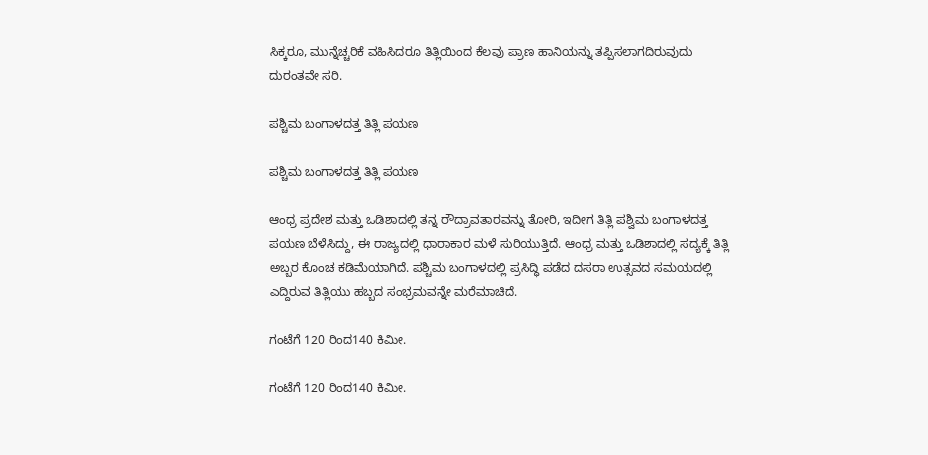ಸಿಕ್ಕರೂ, ಮುನ್ನೆಚ್ಚರಿಕೆ ವಹಿಸಿದರೂ ತಿತ್ಲಿಯಿಂದ ಕೆಲವು ಪ್ರಾಣ ಹಾನಿಯನ್ನು ತಪ್ಪಿಸಲಾಗದಿರುವುದು ದುರಂತವೇ ಸರಿ.

ಪಶ್ಚಿಮ ಬಂಗಾಳದತ್ತ ತಿತ್ಲಿ ಪಯಣ

ಪಶ್ಚಿಮ ಬಂಗಾಳದತ್ತ ತಿತ್ಲಿ ಪಯಣ

ಆಂಧ್ರ ಪ್ರದೇಶ ಮತ್ತು ಒಡಿಶಾದಲ್ಲಿ ತನ್ನ ರೌದ್ರಾವತಾರವನ್ನು ತೋರಿ, ಇದೀಗ ತಿತ್ಲಿ ಪಶ್ವಿಮ ಬಂಗಾಳದತ್ತ ಪಯಣ ಬೆಳೆಸಿದ್ದು, ಈ ರಾಜ್ಯದಲ್ಲಿ ಧಾರಾಕಾರ ಮಳೆ ಸುರಿಯುತ್ತಿದೆ. ಆಂಧ್ರ ಮತ್ತು ಒಡಿಶಾದಲ್ಲಿ ಸದ್ಯಕ್ಕೆ ತಿತ್ಲಿ ಅಬ್ಬರ ಕೊಂಚ ಕಡಿಮೆಯಾಗಿದೆ. ಪಶ್ಚಿಮ ಬಂಗಾಳದಲ್ಲಿ ಪ್ರಸಿದ್ಧಿ ಪಡೆದ ದಸರಾ ಉತ್ಸವದ ಸಮಯದಲ್ಲಿ ಎದ್ದಿರುವ ತಿತ್ಲಿಯು ಹಬ್ಬದ ಸಂಭ್ರಮವನ್ನೇ ಮರೆಮಾಚಿದೆ.

ಗಂಟೆಗೆ 120 ರಿಂದ140 ಕಿಮೀ.

ಗಂಟೆಗೆ 120 ರಿಂದ140 ಕಿಮೀ.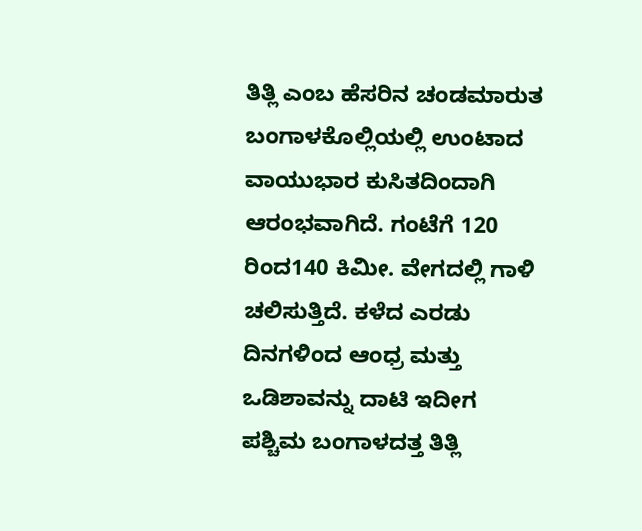ತಿತ್ಲಿ ಎಂಬ ಹೆಸರಿನ ಚಂಡಮಾರುತ ಬಂಗಾಳಕೊಲ್ಲಿಯಲ್ಲಿ ಉಂಟಾದ ವಾಯುಭಾರ ಕುಸಿತದಿಂದಾಗಿ ಆರಂಭವಾಗಿದೆ. ಗಂಟೆಗೆ 120 ರಿಂದ140 ಕಿಮೀ. ವೇಗದಲ್ಲಿ ಗಾಳಿ ಚಲಿಸುತ್ತಿದೆ. ಕಳೆದ ಎರಡು ದಿನಗಳಿಂದ ಆಂಧ್ರ ಮತ್ತು ಒಡಿಶಾವನ್ನು ದಾಟಿ ಇದೀಗ ಪಶ್ಚಿಮ ಬಂಗಾಳದತ್ತ ತಿತ್ಲಿ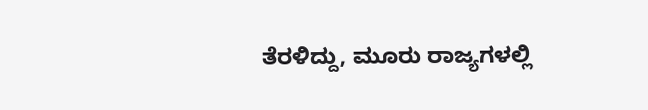ತೆರಳಿದ್ದು, ಮೂರು ರಾಜ್ಯಗಳಲ್ಲಿ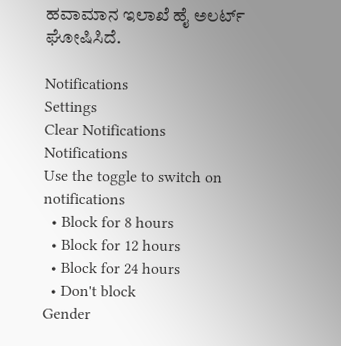ಹವಾಮಾನ ಇಲಾಖೆ ಹೈ ಅಲರ್ಟ್ ಘೋಷಿಸಿದೆ.

Notifications
Settings
Clear Notifications
Notifications
Use the toggle to switch on notifications
  • Block for 8 hours
  • Block for 12 hours
  • Block for 24 hours
  • Don't block
Gender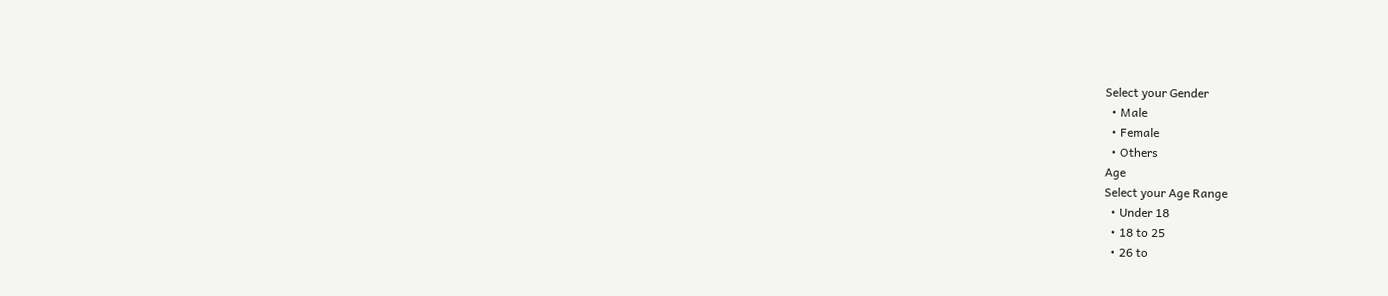Select your Gender
  • Male
  • Female
  • Others
Age
Select your Age Range
  • Under 18
  • 18 to 25
  • 26 to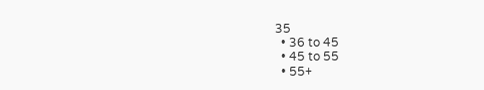35
  • 36 to 45
  • 45 to 55
  • 55+